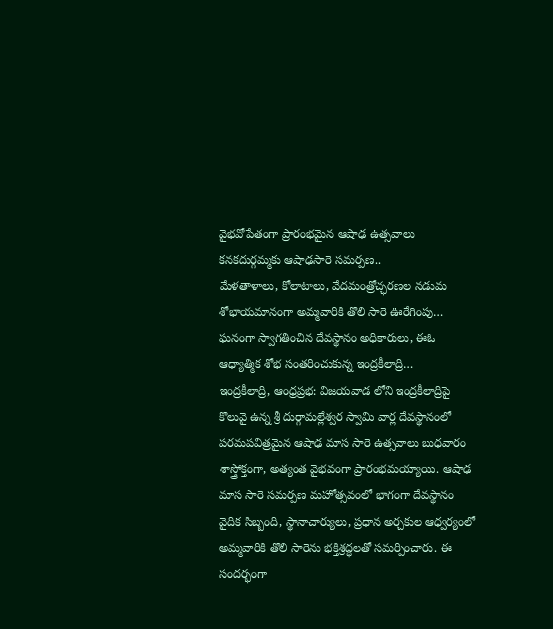వైభవోపేతంగా ప్రారంభమైన ఆషాఢ ఉత్సవాలు
కనకదుర్గమ్మకు ఆషాఢసారె సమర్పణ..
మేళతాళాలు, కోలాటాలు, వేదమంత్రోచ్ఛరణల నడుమ
శోభాయమానంగా అమ్మవారికి తొలి సారె ఊరేగింపు…
ఘనంగా స్వాగతించిన దేవస్థానం అధికారులు, ఈఓ
ఆధ్యాత్మిక శోభ సంతరించుకున్న ఇంద్రకీలాద్రి…
ఇంద్రకీలాద్రి, ఆంధ్రప్రభ: విజయవాడ లోని ఇంద్రకీలాద్రిపై కొలువై ఉన్న శ్రీ దుర్గామల్లేశ్వర స్వామి వార్ల దేవస్థానంలో పరమపవిత్రమైన ఆషాఢ మాస సారె ఉత్సవాలు బుధవారం శాస్త్రోక్తంగా, అత్యంత వైభవంగా ప్రారంభమయ్యాయి. ఆషాఢ మాస సారె సమర్పణ మహోత్సవంలో భాగంగా దేవస్థానం వైదిక సిబ్బంది, స్థానాచార్యులు, ప్రధాన అర్చకుల ఆధ్వర్యంలో అమ్మవారికి తొలి సారెను భక్తిశ్రద్ధలతో సమర్పించారు. ఈ సందర్భంగా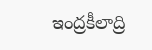ఇంద్రకీలాద్రి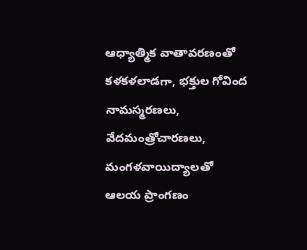ఆధ్యాత్మిక వాతావరణంతో కళకళలాడగా, భక్తుల గోవింద నామస్మరణలు, వేదమంత్రోచారణలు, మంగళవాయిద్యాలతో ఆలయ ప్రాంగణం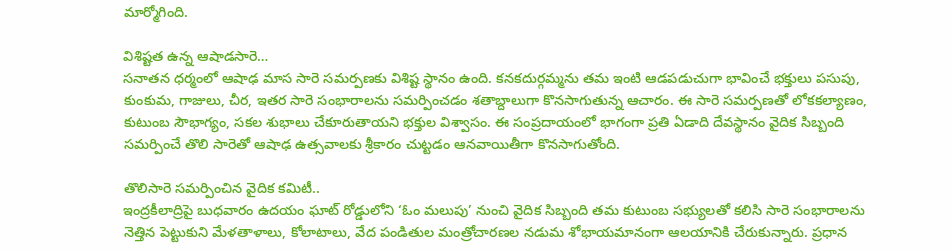మార్మోగింది.

విశిష్టత ఉన్న ఆషాడసారె…
సనాతన ధర్మంలో ఆషాఢ మాస సారె సమర్పణకు విశిష్ట స్థానం ఉంది. కనకదుర్గమ్మను తమ ఇంటి ఆడపడుచుగా భావించే భక్తులు పసుపు, కుంకుమ, గాజులు, చీర, ఇతర సారె సంభారాలను సమర్పించడం శతాబ్దాలుగా కొనసాగుతున్న ఆచారం. ఈ సారె సమర్పణతో లోకకల్యాణం, కుటుంబ సౌభాగ్యం, సకల శుభాలు చేకూరుతాయని భక్తుల విశ్వాసం. ఈ సంప్రదాయంలో భాగంగా ప్రతి ఏడాది దేవస్థానం వైదిక సిబ్బంది సమర్పించే తొలి సారెతో ఆషాఢ ఉత్సవాలకు శ్రీకారం చుట్టడం ఆనవాయితీగా కొనసాగుతోంది.

తొలిసారె సమర్పించిన వైదిక కమిటీ..
ఇంద్రకీలాద్రిపై బుధవారం ఉదయం ఘాట్ రోడ్డులోని ‘ఓం మలుపు’ నుంచి వైదిక సిబ్బంది తమ కుటుంబ సభ్యులతో కలిసి సారె సంభారాలను నెత్తిన పెట్టుకుని మేళతాళాలు, కోలాటాలు, వేద పండితుల మంత్రోచారణల నడుమ శోభాయమానంగా ఆలయానికి చేరుకున్నారు. ప్రధాన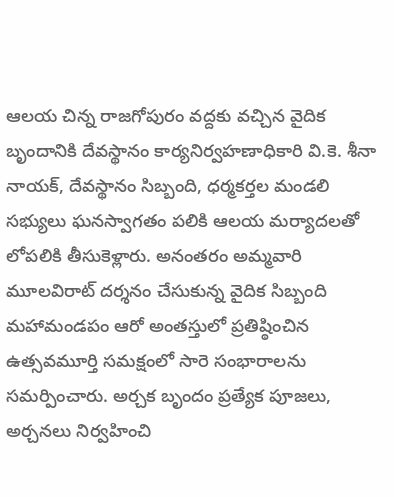ఆలయ చిన్న రాజగోపురం వద్దకు వచ్చిన వైదిక బృందానికి దేవస్థానం కార్యనిర్వహణాధికారి వి.కె. శీనా నాయక్, దేవస్థానం సిబ్బంది, ధర్మకర్తల మండలి సభ్యులు ఘనస్వాగతం పలికి ఆలయ మర్యాదలతో లోపలికి తీసుకెళ్లారు. అనంతరం అమ్మవారి మూలవిరాట్ దర్శనం చేసుకున్న వైదిక సిబ్బంది మహామండపం ఆరో అంతస్తులో ప్రతిష్ఠించిన ఉత్సవమూర్తి సమక్షంలో సారె సంభారాలను సమర్పించారు. అర్చక బృందం ప్రత్యేక పూజలు, అర్చనలు నిర్వహించి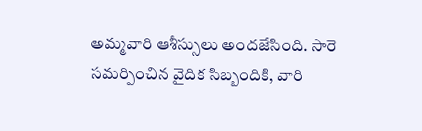అమ్మవారి ఆశీస్సులు అందజేసింది. సారె సమర్పించిన వైదిక సిబ్బందికి, వారి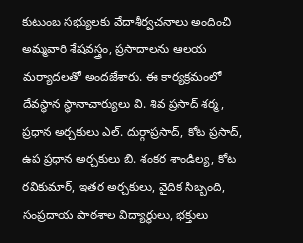కుటుంబ సభ్యులకు వేదాశీర్వచనాలు అందించి అమ్మవారి శేషవస్త్రం, ప్రసాదాలను ఆలయ మర్యాదలతో అందజేశారు. ఈ కార్యక్రమంలో దేవస్థాన స్థానాచార్యులు వి. శివ ప్రసాద్ శర్మ, ప్రధాన అర్చకులు ఎల్. దుర్గాప్రసాద్, కోట ప్రసాద్, ఉప ప్రధాన అర్చకులు బి. శంకర శాండిల్య, కోట రవికుమార్, ఇతర అర్చకులు, వైదిక సిబ్బంది, సంప్రదాయ పాఠశాల విద్యార్థులు, భక్తులు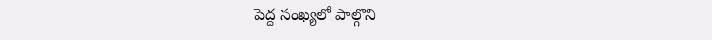పెద్ద సంఖ్యలో పాల్గొని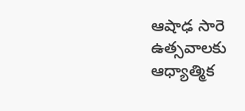ఆషాఢ సారె ఉత్సవాలకు ఆధ్యాత్మిక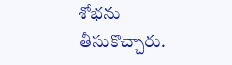శోభను తీసుకొచ్చారు.